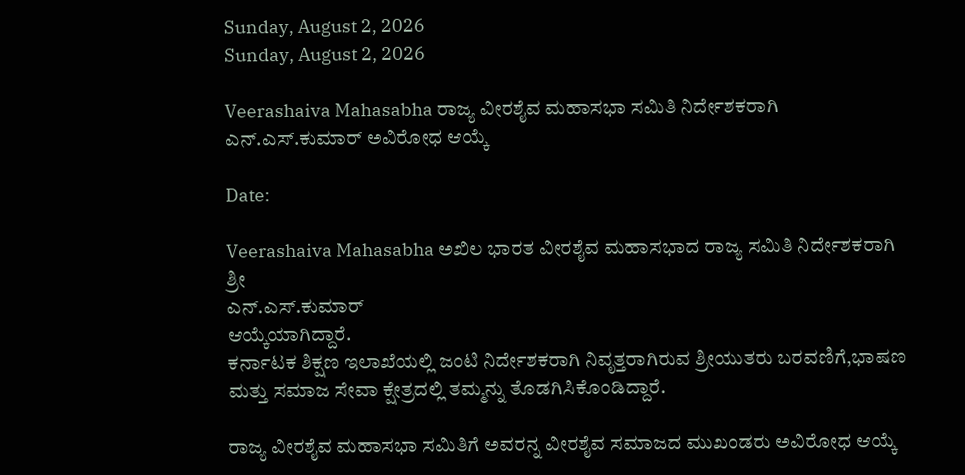Sunday, August 2, 2026
Sunday, August 2, 2026

Veerashaiva Mahasabha ರಾಜ್ಯ ವೀರಶೈವ ಮಹಾಸಭಾ ಸಮಿತಿ ನಿರ್ದೇಶಕರಾಗಿ ಎನ್.ಎಸ್.ಕುಮಾರ್ ಅವಿರೋಧ ಆಯ್ಕೆ

Date:

Veerashaiva Mahasabha ಅಖಿಲ ಭಾರತ ವೀರಶೈವ ಮಹಾಸಭಾದ ರಾಜ್ಯ ಸಮಿತಿ ನಿರ್ದೇಶಕರಾಗಿ ಶ್ರೀ
ಎನ್.ಎಸ್.ಕುಮಾರ್
ಆಯ್ಕೆಯಾಗಿದ್ದಾರೆ.
ಕರ್ನಾಟಕ ಶಿಕ್ಷಣ ಇಲಾಖೆಯಲ್ಲಿ ಜಂಟಿ ನಿರ್ದೇಶಕರಾಗಿ ನಿವೃತ್ತರಾಗಿರುವ ಶ್ರೀಯುತರು ಬರವಣಿಗೆ,ಭಾಷಣ ಮತ್ತು ಸಮಾಜ ಸೇವಾ ಕ್ಷೇತ್ರದಲ್ಲಿ ತಮ್ಮನ್ನು ತೊಡಗಿಸಿಕೊಂಡಿದ್ದಾರೆ.

ರಾಜ್ಯ ವೀರಶೈವ ಮಹಾಸಭಾ ಸಮಿತಿಗೆ ಅವರನ್ನ ವೀರಶೈವ ಸಮಾಜದ ಮುಖಂಡರು ಅವಿರೋಧ ಆಯ್ಕೆ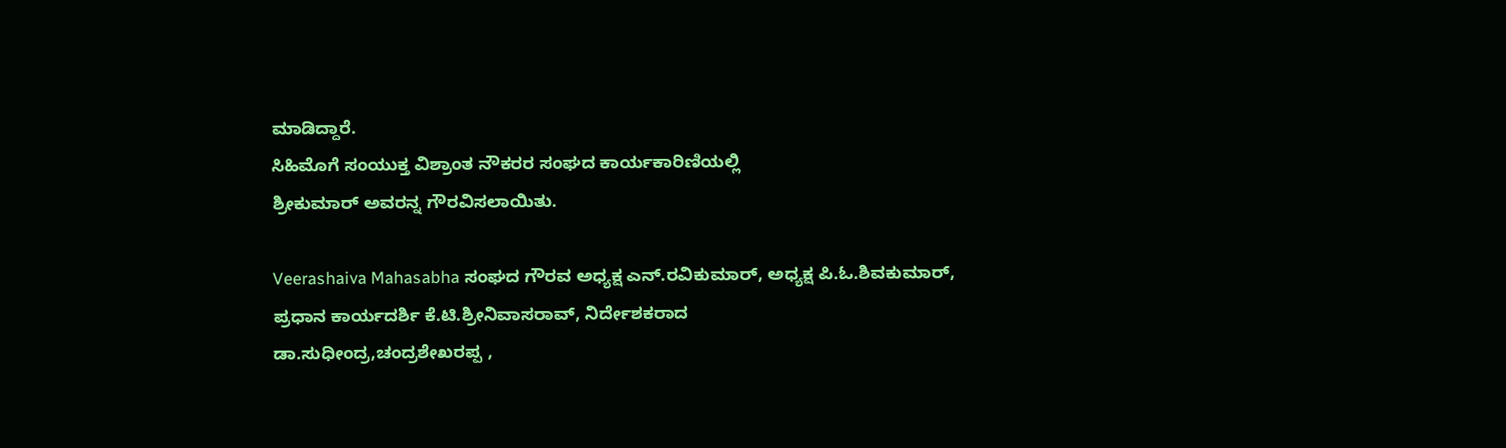ಮಾಡಿದ್ದಾರೆ.
ಸಿಹಿಮೊಗೆ ಸಂಯುಕ್ತ ವಿಶ್ರಾಂತ ನೌಕರರ ಸಂಘದ ಕಾರ್ಯಕಾರಿಣಿಯಲ್ಲಿ
ಶ್ರೀಕುಮಾರ್ ಅವರನ್ನ ಗೌರವಿಸಲಾಯಿತು.

Veerashaiva Mahasabha ಸಂಘದ ಗೌರವ ಅಧ್ಯಕ್ಷ ಎನ್.ರವಿಕುಮಾರ್, ಅಧ್ಯಕ್ಷ ಪಿ.ಓ.ಶಿವಕುಮಾರ್,
ಪ್ರಧಾನ ಕಾರ್ಯದರ್ಶಿ ಕೆ.ಟಿ.ಶ್ರೀನಿವಾಸರಾವ್, ನಿರ್ದೇಶಕರಾದ
ಡಾ.ಸುಧೀಂದ್ರ,ಚಂದ್ರಶೇಖರಪ್ಪ ,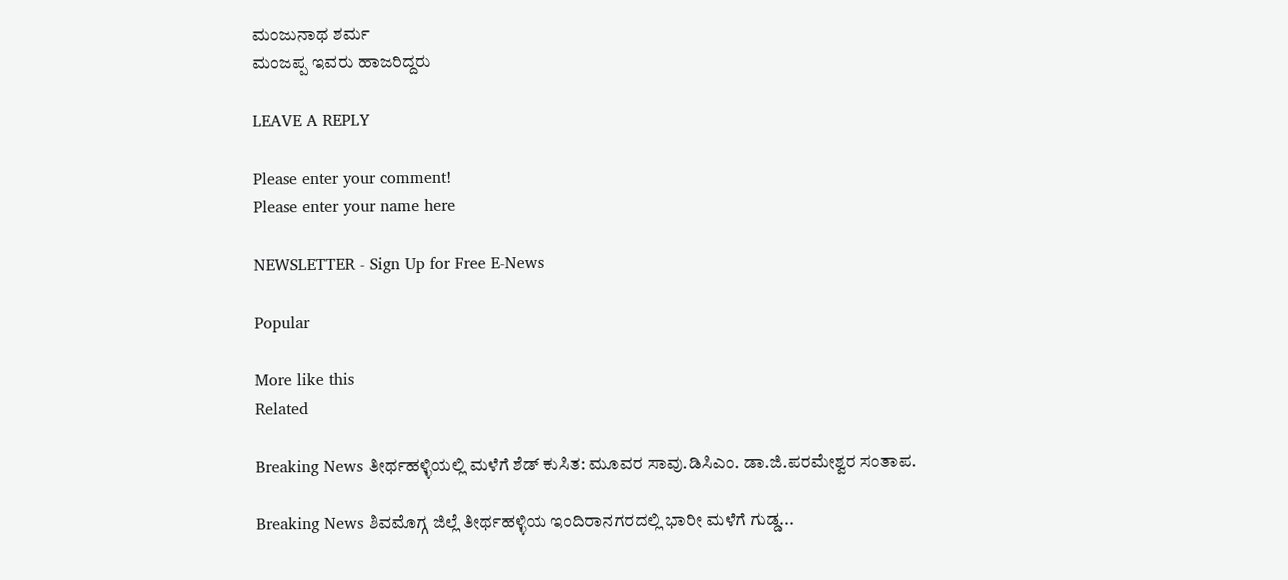ಮಂಜುನಾಥ ಶರ್ಮ
ಮಂಜಪ್ಪ ಇವರು ಹಾಜರಿದ್ದರು

LEAVE A REPLY

Please enter your comment!
Please enter your name here

NEWSLETTER - Sign Up for Free E-News

Popular

More like this
Related

Breaking News ತೀರ್ಥಹಳ್ಳಿಯಲ್ಲಿ ಮಳೆಗೆ ಶೆಡ್ ಕುಸಿತ: ಮೂವರ ಸಾವು.ಡಿಸಿಎಂ. ಡಾ.ಜಿ.ಪರಮೇಶ್ವರ ಸಂತಾಪ.

Breaking News ಶಿವಮೊಗ್ಗ ಜಿಲ್ಲೆ ತೀರ್ಥಹಳ್ಳಿಯ ಇಂದಿರಾನಗರದಲ್ಲಿ ಭಾರೀ ಮಳೆಗೆ ಗುಡ್ಡ...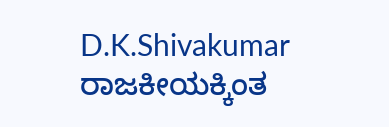D.K.Shivakumar ರಾಜಕೀಯಕ್ಕಿಂತ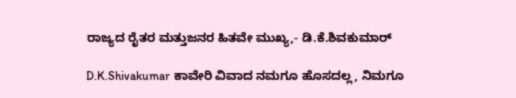ರಾಜ್ಯದ ರೈತರ ಮತ್ತುಜನರ ಹಿತವೇ ಮುಖ್ಯ,- ಡಿ.ಕೆ.ಶಿವಕುಮಾರ್

D.K.Shivakumar ಕಾವೇರಿ ವಿವಾದ ನಮಗೂ ಹೊಸದಲ್ಲ, ನಿಮಗೂ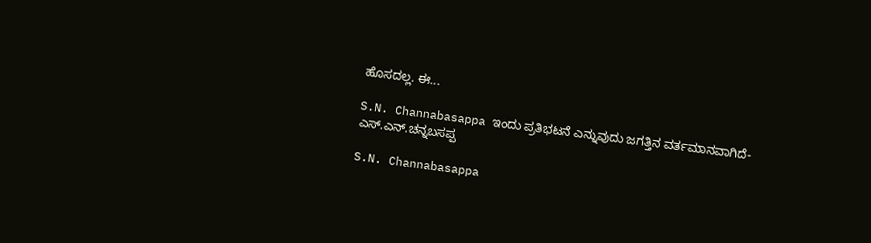ಹೊಸದಲ್ಲ. ಈ...

S.N. Channabasappa ಇಂದು ಪ್ರತಿಭಟನೆ ಎನ್ನುವುದು ಜಗತ್ತಿನ ವರ್ತಮಾನವಾಗಿದೆ- ಎಸ್.ಎನ್.ಚನ್ನಬಸಪ್ಪ

S.N. Channabasappa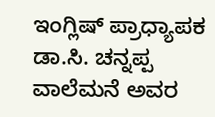ಇಂಗ್ಲಿಷ್ ಪ್ರಾಧ್ಯಾಪಕ ಡಾ.ಸಿ. ಚನ್ನಪ್ಪ ವಾಲೆಮನೆ ಅವರ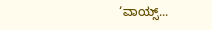‘ವಾಯ್ಸ್...